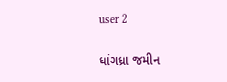user 2

ધાંગધ્રા જમીન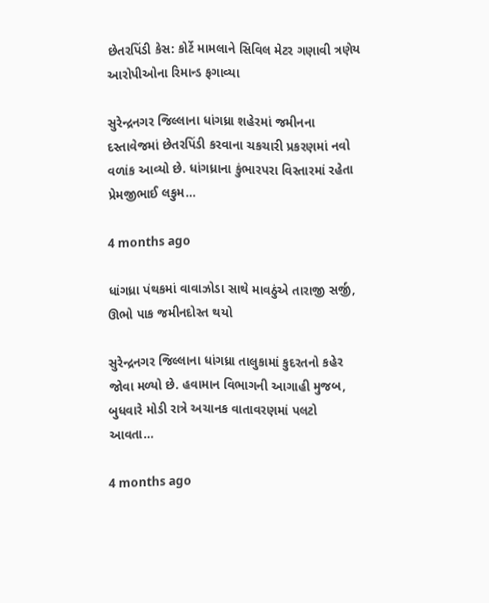છેતરપિંડી કેસ: કોર્ટે મામલાને સિવિલ મેટર ગણાવી ત્રણેય આરોપીઓના રિમાન્ડ ફગાવ્યા

સુરેન્દ્રનગર જિલ્લાના ધાંગધ્રા શહેરમાં જમીનના દસ્તાવેજમાં છેતરપિંડી કરવાના ચકચારી પ્રકરણમાં નવો વળાંક આવ્યો છે. ધાંગધ્રાના કુંભારપરા વિસ્તારમાં રહેતા પ્રેમજીભાઈ લકુમ…

4 months ago

ધાંગધ્રા પંથકમાં વાવાઝોડા સાથે માવઠુંએ તારાજી સર્જી, ઊભો પાક જમીનદોસ્ત થયો

સુરેન્દ્રનગર જિલ્લાના ધાંગધ્રા તાલુકામાં કુદરતનો કહેર જોવા મળ્યો છે. હવામાન વિભાગની આગાહી મુજબ, બુધવારે મોડી રાત્રે અચાનક વાતાવરણમાં પલટો આવતા…

4 months ago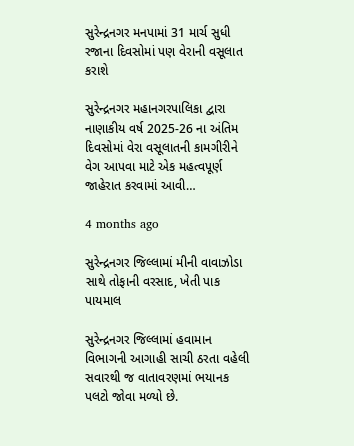સુરેન્દ્રનગર મનપામાં 31 માર્ચ સુધી રજાના દિવસોમાં પણ વેરાની વસૂલાત કરાશે

સુરેન્દ્રનગર મહાનગરપાલિકા દ્વારા નાણાકીય વર્ષ 2025-26 ના અંતિમ દિવસોમાં વેરા વસૂલાતની કામગીરીને વેગ આપવા માટે એક મહત્વપૂર્ણ જાહેરાત કરવામાં આવી…

4 months ago

સુરેન્દ્રનગર જિલ્લામાં મીની વાવાઝોડા સાથે તોફાની વરસાદ, ખેતી પાક પાયમાલ

સુરેન્દ્રનગર જિલ્લામાં હવામાન વિભાગની આગાહી સાચી ઠરતા વહેલી સવારથી જ વાતાવરણમાં ભયાનક પલટો જોવા મળ્યો છે.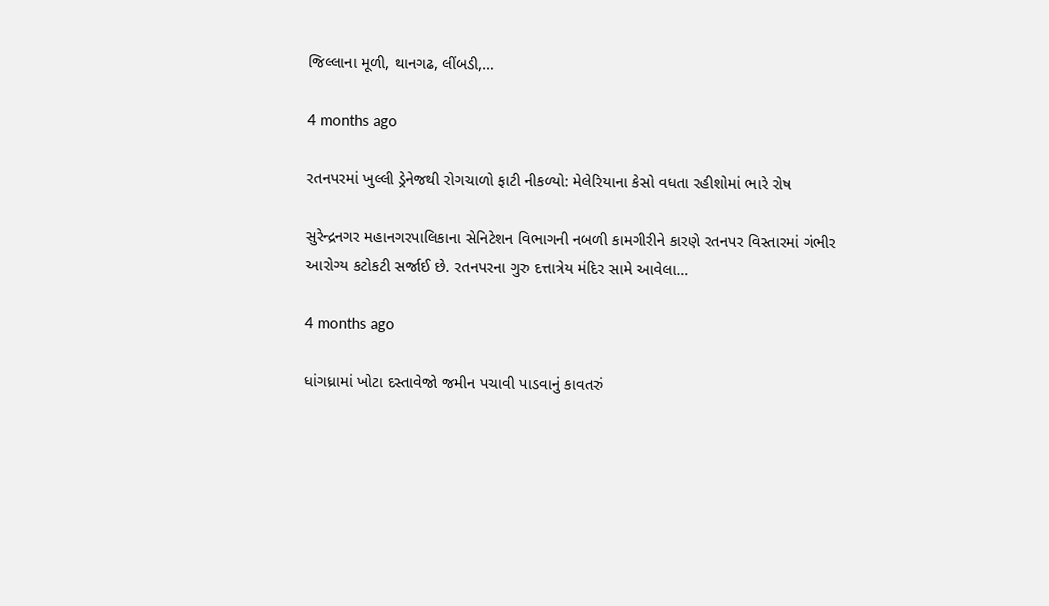જિલ્લાના મૂળી, થાનગઢ, લીંબડી,…

4 months ago

રતનપરમાં ખુલ્લી ડ્રેનેજથી રોગચાળો ફાટી નીકળ્યો: મેલેરિયાના કેસો વધતા રહીશોમાં ભારે રોષ

સુરેન્દ્રનગર મહાનગરપાલિકાના સેનિટેશન વિભાગની નબળી કામગીરીને કારણે રતનપર વિસ્તારમાં ગંભીર આરોગ્ય કટોકટી સર્જાઈ છે. રતનપરના ગુરુ દત્તાત્રેય મંદિર સામે આવેલા…

4 months ago

ધાંગધ્રામાં ખોટા દસ્તાવેજો જમીન પચાવી પાડવાનું કાવતરું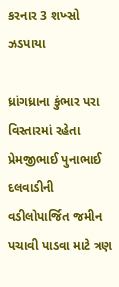કરનાર 3 શખ્સો ઝડપાયા

ધ્રાંગધ્રાના કુંભાર પરા વિસ્તારમાં રહેતા પ્રેમજીભાઈ પુનાભાઈ દલવાડીની વડીલોપાર્જિત જમીન પચાવી પાડવા માટે ત્રણ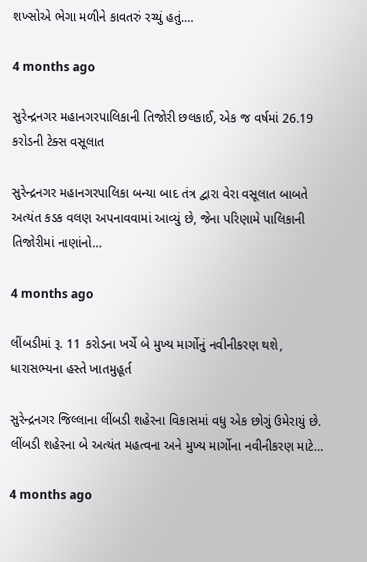શખ્સોએ ભેગા મળીને કાવતરું રચ્યું હતું.…

4 months ago

સુરેન્દ્રનગર મહાનગરપાલિકાની તિજોરી છલકાઈ, એક જ વર્ષમાં 26.19 કરોડની ટેક્સ વસૂલાત

સુરેન્દ્રનગર મહાનગરપાલિકા બન્યા બાદ તંત્ર દ્વારા વેરા વસૂલાત બાબતે અત્યંત કડક વલણ અપનાવવામાં આવ્યું છે, જેના પરિણામે પાલિકાની તિજોરીમાં નાણાંનો…

4 months ago

લીંબડીમાં રૂ. 11 કરોડના ખર્ચે બે મુખ્ય માર્ગોનું નવીનીકરણ થશે, ધારાસભ્યના હસ્તે ખાતમુહૂર્ત

સુરેન્દ્રનગર જિલ્લાના લીંબડી શહેરના વિકાસમાં વધુ એક છોગું ઉમેરાયું છે. લીંબડી શહેરના બે અત્યંત મહત્વના અને મુખ્ય માર્ગોના નવીનીકરણ માટે…

4 months ago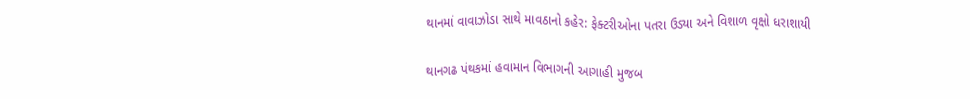થાનમાં વાવાઝોડા સાથે માવઠાનો કહેર: ફેક્ટરીઓના પતરા ઉડ્યા અને વિશાળ વૃક્ષો ધરાશાયી

થાનગઢ પંથકમાં હવામાન વિભાગની આગાહી મુજબ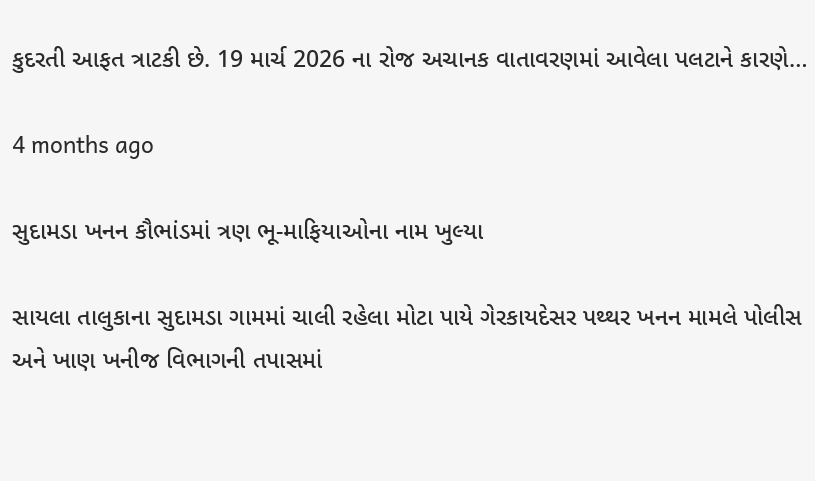કુદરતી આફત ત્રાટકી છે. 19 માર્ચ 2026 ના રોજ અચાનક વાતાવરણમાં આવેલા પલટાને કારણે…

4 months ago

સુદામડા ખનન કૌભાંડમાં ત્રણ ભૂ-માફિયાઓના નામ ખુલ્યા

સાયલા તાલુકાના સુદામડા ગામમાં ચાલી રહેલા મોટા પાયે ગેરકાયદેસર પથ્થર ખનન મામલે પોલીસ અને ખાણ ખનીજ વિભાગની તપાસમાં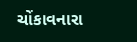ચોંકાવનારા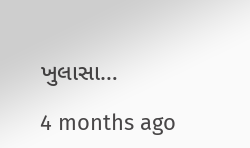ખુલાસા…

4 months ago